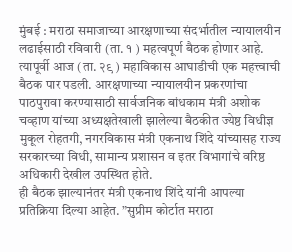मुंबई : मराठा समाजाच्या आरक्षणाच्या संदर्भातील न्यायालयीन लढाईसाठी रविवारी (ता. १ ) महत्वपूर्ण बैठक होणार आहे. त्यापूर्वी आज (ता. २९ ) महाविकास आघाडीची एक महत्त्वाची बैठक पार पडली. आरक्षणाच्या न्यायालयीन प्रकरणांचा पाठपुरावा करण्यासाठी सार्वजनिक बांधकाम मंत्री अशोक चव्हाण यांच्या अध्यक्षतेखाली झालेल्या बैठकीत ज्येष्ठ विधीज्ञ मुकूल रोहतगी, नगरविकास मंत्री एकनाथ शिंदे यांच्यासह राज्य सरकारच्या विधी, सामान्य प्रशासन व इतर विभागांचे वरिष्ठ अधिकारी देखील उपस्थित होते.
ही बैठक झाल्यानंतर मंत्री एकनाथ शिंदे यांनी आपल्या प्रतिक्रिया दिल्या आहेत. ”सुप्रीम कोर्टात मराठा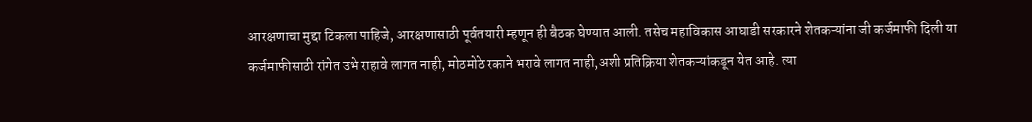आरक्षणाचा मुद्दा टिकला पाहिजे, आरक्षणासाठी पूर्वतयारी म्हणून ही बैठक घेण्यात आली. तसेच महाविकास आघाडी सरकारने शेतकऱ्यांना जी कर्जमाफी दिली या कर्जमाफीसाठी रांगेत उभे राहावे लागत नाही, मोठमोठे रकाने भरावे लागत नाही,अशी प्रतिक्रिया शेतकऱ्यांकडून येत आहे. त्या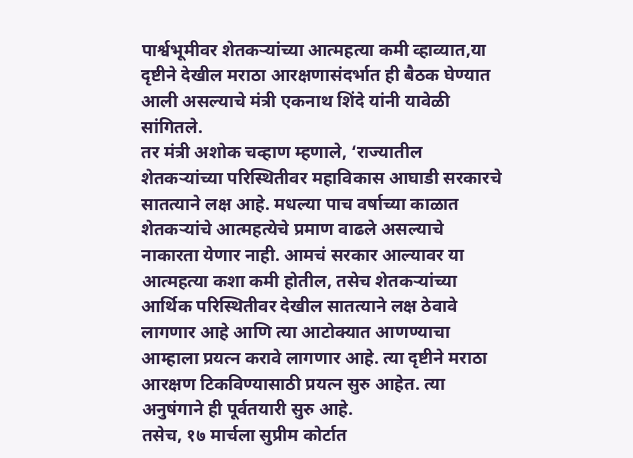पार्श्वभूमीवर शेतकऱ्यांच्या आत्महत्या कमी व्हाव्यात,या दृष्टीने देखील मराठा आरक्षणासंदर्भात ही बैठक घेण्यात आली असल्याचे मंत्री एकनाथ शिंदे यांनी यावेळी सांगितले.
तर मंत्री अशोक चव्हाण म्हणाले, ‘राज्यातील शेतकऱ्यांच्या परिस्थितीवर महाविकास आघाडी सरकारचे सातत्याने लक्ष आहे. मधल्या पाच वर्षाच्या काळात शेतकऱ्यांचे आत्महत्येचे प्रमाण वाढले असल्याचे नाकारता येणार नाही. आमचं सरकार आल्यावर या आत्महत्या कशा कमी होतील, तसेच शेतकऱ्यांच्या आर्थिक परिस्थितीवर देखील सातत्याने लक्ष ठेवावे लागणार आहे आणि त्या आटोक्यात आणण्याचा आम्हाला प्रयत्न करावे लागणार आहे. त्या दृष्टीने मराठा आरक्षण टिकविण्यासाठी प्रयत्न सुरु आहेत. त्या अनुषंगाने ही पूर्वतयारी सुरु आहे.
तसेच, १७ मार्चला सुप्रीम कोर्टात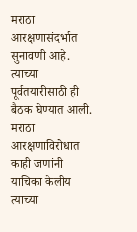मराठा आरक्षणासंदर्भात सुनावणी आहे. त्याच्या पूर्वतयारीसाठी ही बैठक घेण्यात आली. मराठा आरक्षणाविरोधात काही जणांनी याचिका केलीय त्याच्या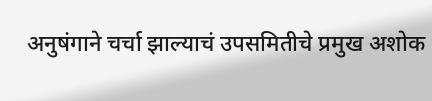अनुषंगाने चर्चा झाल्याचं उपसमितीचे प्रमुख अशोक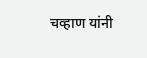चव्हाण यांनी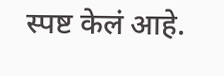स्पष्ट केलं आहे.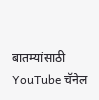बातम्यांसाठी YouTube चॅनेल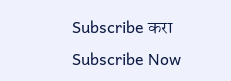Subscribe करा
Subscribe Now